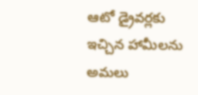ఆటో డ్రైవర్లకు ఇచ్చిన హామీలను అమలు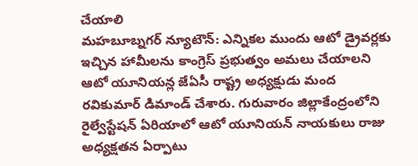చేయాలి
మహబూబ్నగర్ న్యూటౌన్: ఎన్నికల ముందు ఆటో డ్రైవర్లకు ఇచ్చిన హామీలను కాంగ్రెస్ ప్రభుత్వం అమలు చేయాలని ఆటో యూనియన్ల జేఏసీ రాష్ట్ర అధ్యక్షుడు మంద రవికుమార్ డిమాండ్ చేశారు. గురువారం జిల్లాకేంద్రంలోని రైల్వేస్టేషన్ ఏరియాలో ఆటో యూనియన్ నాయకులు రాజు అధ్యక్షతన ఏర్పాటు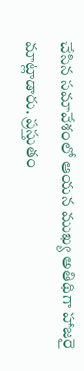చేసిన సమావేశంలో ఆయన ముఖ్య అతిథిగా హాజరై మాట్లాడారు. ప్రస్తుతం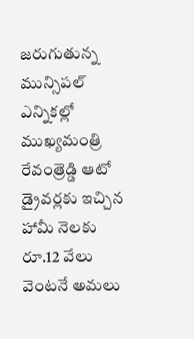జరుగుతున్న మున్సిపల్ ఎన్నికల్లో ముఖ్యమంత్రి రేవంత్రెడ్డి ఆటో డ్రైవర్లకు ఇచ్చిన హామీ నెలకు రూ.12 వేలు వెంటనే అమలు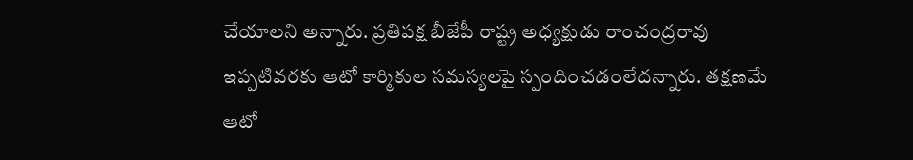చేయాలని అన్నారు. ప్రతిపక్ష బీజేపీ రాష్ట్ర అధ్యక్షుడు రాంచంద్రరావు ఇప్పటివరకు ఆటో కార్మికుల సమస్యలపై స్పందించడంలేదన్నారు. తక్షణమే ఆటో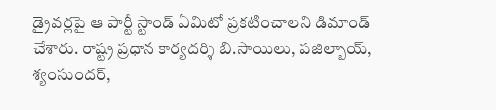డ్రైవర్లపై ఆ పార్టీ స్టాండ్ ఏమిటో ప్రకటించాలని డిమాండ్ చేశారు. రాష్ట్ర ప్రధాన కార్యదర్శి బి.సాయిలు, పజిల్బాయ్, శ్యంసుందర్,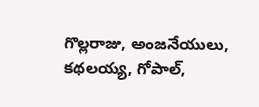గొల్లరాజు, అంజనేయులు, కథలయ్య, గోపాల్,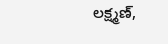లక్ష్మణ్,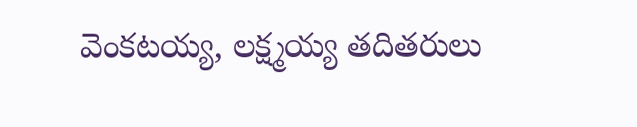వెంకటయ్య, లక్ష్మయ్య తదితరులు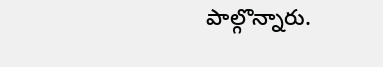పాల్గొన్నారు.